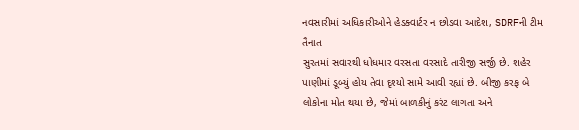નવસારીમાં અધિકારીઓને હેડક્વાર્ટર ન છોડવા આદેશ, SDRFની ટીમ તૈનાત
સુરતમાં સવારથી ધોધમાર વરસતા વરસાદે તારીજી સર્જી છે. શહેર પાણીમાં ડૂબ્યું હોય તેવા દૃશ્યો સામે આવી રહ્યાં છે. બીજી કરફ બે લોકોના મોત થયા છે, જેમાં બાળકીનું કરંટ લાગતા અને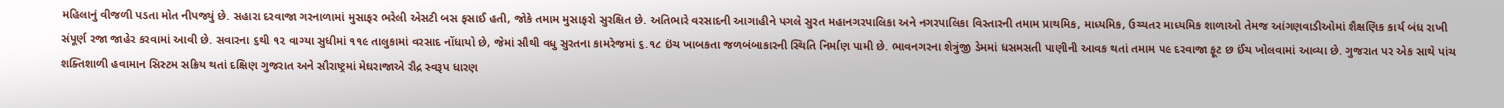મહિલાનું વીજળી પડતા મોત નીપજ્યું છે. સહારા દરવાજા ગરનાળામાં મુસાફર ભરેલી એસટી બસ ફસાઈ હતી, જોકે તમામ મુસાફરો સુરક્ષિત છે. અતિભારે વરસાદની આગાહીને પગલે સુરત મહાનગરપાલિકા અને નગરપાલિકા વિસ્તારની તમામ પ્રાથમિક, માધ્યમિક, ઉચ્ચતર માધ્યમિક શાળાઓ તેમજ આંગણવાડીઓમાં શૈક્ષણિક કાર્ય બંધ રાખી સંપૂર્ણ રજા જાહેર કરવામાં આવી છે. સવારના ૬થી ૧૨ વાગ્યા સુધીમાં ૧૧૯ તાલુકામાં વરસાદ નોંધાયો છે, જેમાં સૌથી વધુ સુરતના કામરેજમાં ૬.૧૮ ઇંચ ખાબકતા જળબંબાકારની સ્થિતિ નિર્માણ પામી છે. ભાવનગરના શેત્રુંજી ડેમમાં ધસમસતી પાણીની આવક થતાં તમામ ૫૯ દરવાજા ફૂટ છ ઈંચ ખોલવામાં આવ્યા છે. ગુજરાત પર એક સાથે પાંચ શક્તિશાળી હવામાન સિસ્ટમ સક્રિય થતાં દક્ષિણ ગુજરાત અને સૌરાષ્ટ્રમાં મેઘરાજાએ રૌદ્ર સ્વરૂપ ધારણ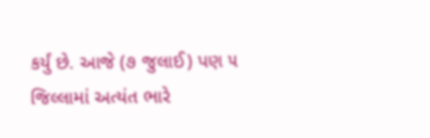કર્યું છે. આજે (૭ જુલાઈ) પણ ૫ જિલ્લામાં અત્યંત ભારે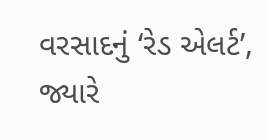વરસાદનું ‘રેડ એલર્ટ’, જ્યારે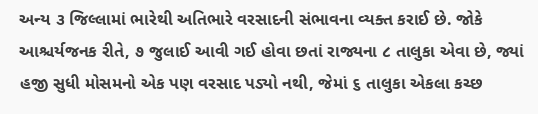અન્ય ૩ જિલ્લામાં ભારેથી અતિભારે વરસાદની સંભાવના વ્યક્ત કરાઈ છે. જોકે આશ્ચર્યજનક રીતે, ૭ જુલાઈ આવી ગઈ હોવા છતાં રાજ્યના ૮ તાલુકા એવા છે, જ્યાં હજી સુધી મોસમનો એક પણ વરસાદ પડ્યો નથી, જેમાં ૬ તાલુકા એકલા કચ્છ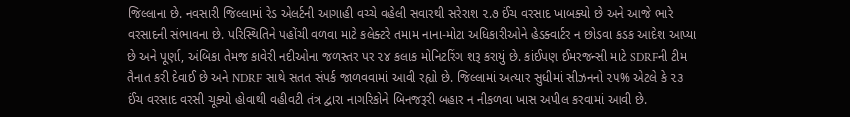જિલ્લાના છે. નવસારી જિલ્લામાં રેડ એલર્ટની આગાહી વચ્ચે વહેલી સવારથી સરેરાશ ૨.૭ ઈંચ વરસાદ ખાબક્યો છે અને આજે ભારે વરસાદની સંભાવના છે. પરિસ્થિતિને પહોંચી વળવા માટે કલેક્ટરે તમામ નાના-મોટા અધિકારીઓને હેડક્વાર્ટર ન છોડવા કડક આદેશ આપ્યા છે અને પૂર્ણા, અંબિકા તેમજ કાવેરી નદીઓના જળસ્તર પર ૨૪ કલાક મોનિટરિંગ શરૂ કરાયું છે. કાંઈપણ ઈમરજન્સી માટે SDRFની ટીમ તૈનાત કરી દેવાઈ છે અને NDRF સાથે સતત સંપર્ક જાળવવામાં આવી રહ્યો છે. જિલ્લામાં અત્યાર સુધીમાં સીઝનનો ૨૫% એટલે કે ૨૩ ઈંચ વરસાદ વરસી ચૂક્યો હોવાથી વહીવટી તંત્ર દ્વારા નાગરિકોને બિનજરૂરી બહાર ન નીકળવા ખાસ અપીલ કરવામાં આવી છે.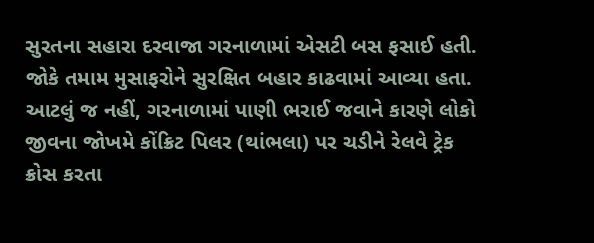સુરતના સહારા દરવાજા ગરનાળામાં એસટી બસ ફસાઈ હતી. જોકે તમામ મુસાફરોને સુરક્ષિત બહાર કાઢવામાં આવ્યા હતા. આટલું જ નહીં, ગરનાળામાં પાણી ભરાઈ જવાને કારણે લોકો જીવના જોખમે કોંક્રિટ પિલર (થાંભલા) પર ચડીને રેલવે ટ્રેક ક્રોસ કરતા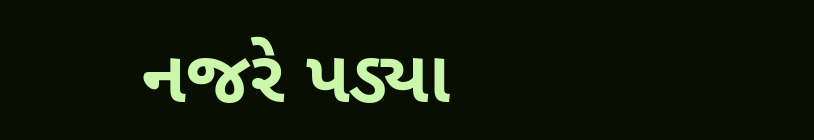નજરે પડ્યા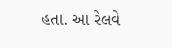હતા. આ રેલવે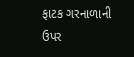ફાટક ગરનાળાની ઉપર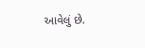આવેલું છે.